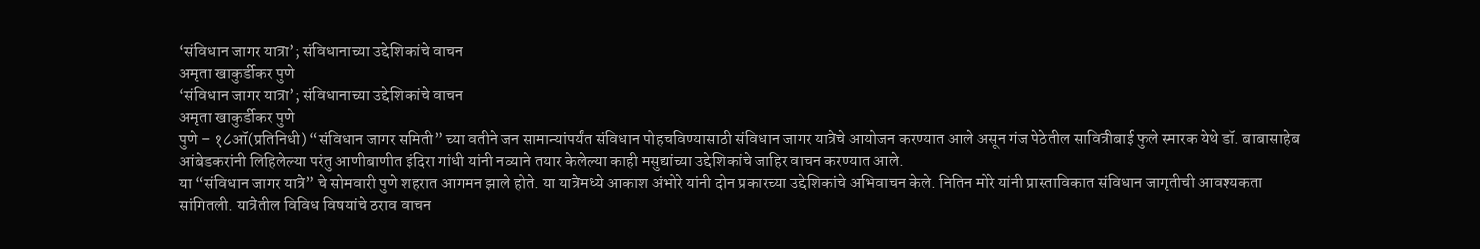‘संविधान जागर यात्रा’; संविधानाच्या उद्देशिकांचे वाचन
अमृता खाकुर्डीकर पुणे
‘संविधान जागर यात्रा’; संविधानाच्या उद्देशिकांचे वाचन
अमृता खाकुर्डीकर पुणे
पुणे – १८ऑ(प्रतिनिधी) “संविधान जागर समिती” च्या वतीने जन सामान्यांपर्यंत संविधान पोहचविण्यासाठी संविधान जागर यात्रेचे आयोजन करण्यात आले असून गंज पेठेतील सावित्रीबाई फुले स्मारक येथे डॉ. बाबासाहेब आंबेडकरांनी लिहिलेल्या परंतु आणीबाणीत इंदिरा गांधी यांनी नव्याने तयार केलेल्या काही मसुद्यांच्या उद्देशिकांचे जाहिर वाचन करण्यात आले.
या “संविधान जागर यात्रे” चे सोमवारी पुणे शहरात आगमन झाले होते. या यात्रेमध्ये आकाश अंभोरे यांनी दोन प्रकारच्या उद्देशिकांचे अभिवाचन केले. नितिन मोरे यांनी प्रास्ताविकात संविधान जागृतीची आवश्यकता सांगितली. यात्रेतील विविध विषयांचे ठराव वाचन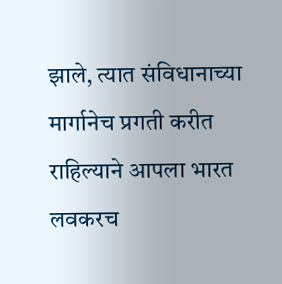झाले, त्यात संविधानाच्या मार्गानेच प्रगती करीत राहिल्याने आपला भारत लवकरच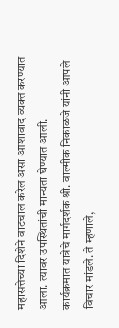महासत्तेच्या दिशेने वाटचाल करेल असा आशावाद व्यक्त करण्यात आला. त्यावर उपस्थितांची मान्यता घेण्यात आली.
कार्यक्रमात यात्रेचे मार्गदर्शक श्री. वाल्मीक निकाळजे यांनी आपले विचार मांडले. ते म्हणाले,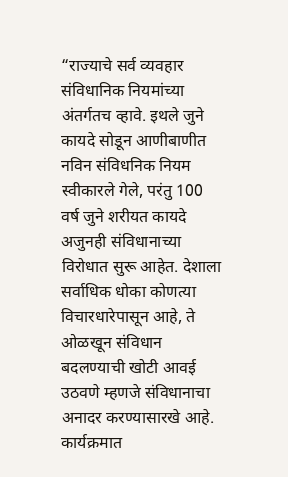“राज्याचे सर्व व्यवहार संविधानिक नियमांच्या अंतर्गतच व्हावे. इथले जुने कायदे सोडून आणीबाणीत नविन संविधनिक नियम स्वीकारले गेले, परंतु 100 वर्ष जुने शरीयत कायदे अजुनही संविधानाच्या विरोधात सुरू आहेत. देशाला सर्वाधिक धोका कोणत्या विचारधारेपासून आहे, ते ओळखून संविधान बदलण्याची खोटी आवई उठवणे म्हणजे संविधानाचा अनादर करण्यासारखे आहे. कार्यक्रमात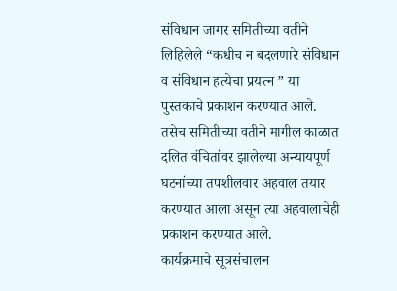संविधान जागर समितीच्या वतीने लिहिलेले “कधीच न बदलणारे संविधान व संविधान हत्येचा प्रयत्न ” या पुस्तकाचे प्रकाशन करण्यात आले. तसेच समितीच्या वतीने मागील काळात दलित वंचितांवर झालेल्या अन्यायपूर्ण घटनांच्या तपशीलवार अहवाल तयार करण्यात आला असून त्या अहवालाचेही प्रकाशन करण्यात आले.
कार्यक्रमाचे सूत्रसंचालन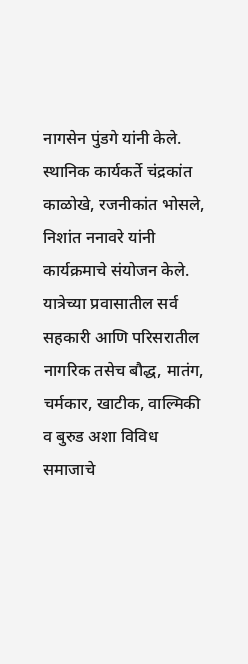नागसेन पुंडगे यांनी केले. स्थानिक कार्यकर्ते चंद्रकांत काळोखे, रजनीकांत भोसले, निशांत ननावरे यांनी कार्यक्रमाचे संयोजन केले. यात्रेच्या प्रवासातील सर्व सहकारी आणि परिसरातील नागरिक तसेच बौद्ध, मातंग, चर्मकार, खाटीक, वाल्मिकी व बुरुड अशा विविध समाजाचे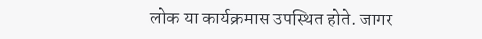लोक या कार्यक्रमास उपस्थित होते. जागर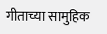गीताच्या सामुहिक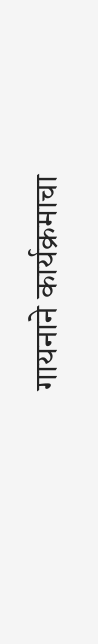गायनाने कार्यक्रमाचा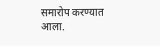समारोप करण्यात आला.